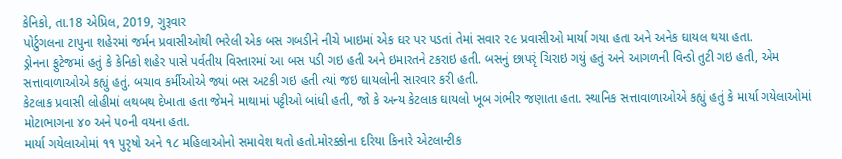કેનિકો, તા.18 એપ્રિલ, 2019, ગુરૂવાર
પોર્ટુગલના ટાપુના શહેરમાં જર્મન પ્રવાસીઓથી ભરેલી એક બસ ગબડીને નીચે ખાઇમાં એક ઘર પર પડતાં તેમાં સવાર ૨૯ પ્રવાસીઓ માર્યા ગયા હતા અને અનેક ઘાયલ થયા હતા.
ડ્રોનના ફુટેજમાં હતું કે કેનિકો શહેર પાસે પર્વતીય વિસ્તારમાં આ બસ પડી ગઇ હતી અને ઇમારતને ટકરાઇ હતી. બસનું છાપરૃં ચિરાઇ ગયું હતું અને આગળની વિન્ડો તુટી ગઇ હતી, એમ સત્તાવાળાઓએ કહ્યું હતું. બચાવ કર્મીઓએ જ્યાં બસ અટકી ગઇ હતી ત્યાં જઇ ઘાયલોની સારવાર કરી હતી.
કેટલાક પ્રવાસી લોહીમાં લથબથ દેખાતા હતા જેમને માથામાં પટ્ટીઓ બાંધી હતી, જો કે અન્ય કેટલાક ઘાયલો ખૂબ ગંભીર જણાતા હતા. સ્થાનિક સત્તાવાળાઓએ કહ્યું હતું કે માર્યા ગયેલાઓમાં મોટાભાગના ૪૦ અને ૫૦ની વયના હતા.
માર્યા ગયેલાઓમાં ૧૧ પુરૃષો અને ૧૮ મહિલાઓનો સમાવેશ થતો હતો.મોરક્કોના દરિયા કિનારે એટલાન્ટીક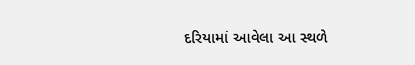દરિયામાં આવેલા આ સ્થળે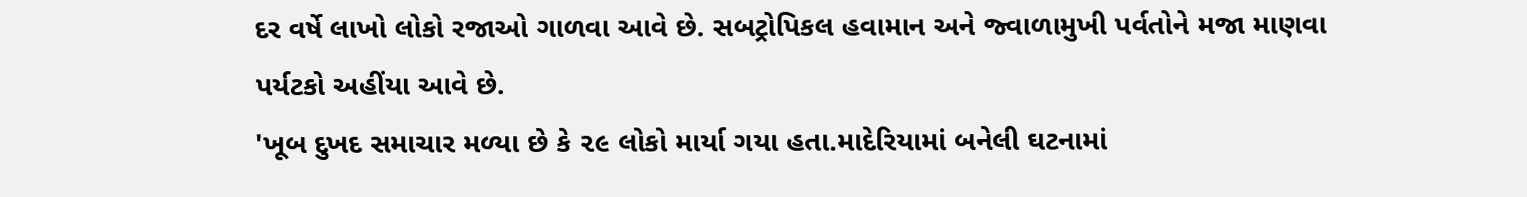દર વર્ષે લાખો લોકો રજાઓ ગાળવા આવે છે. સબટ્રોપિકલ હવામાન અને જ્વાળામુખી પર્વતોને મજા માણવા પર્યટકો અહીંયા આવે છે.
'ખૂબ દુખદ સમાચાર મળ્યા છે કે ૨૯ લોકો માર્યા ગયા હતા.માદેરિયામાં બનેલી ઘટનામાં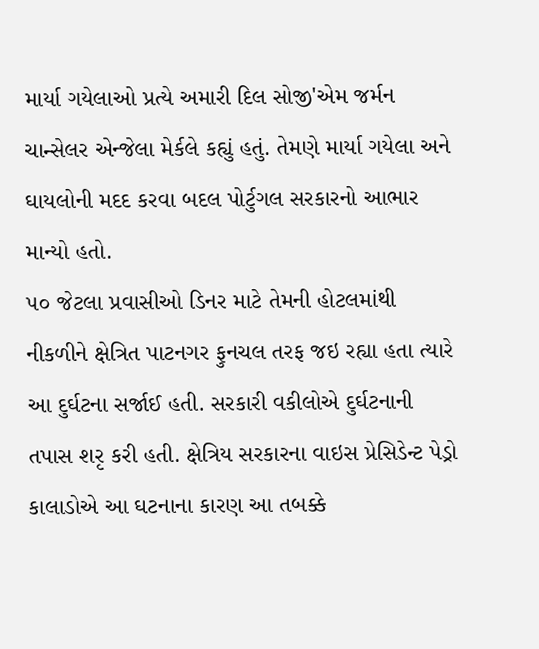માર્યા ગયેલાઓ પ્રત્યે અમારી દિલ સોજી'એમ જર્મન ચાન્સેલર એન્જેલા મેર્કલે કહ્યું હતું. તેમણે માર્યા ગયેલા અને ઘાયલોની મદદ કરવા બદલ પોર્ટુગલ સરકારનો આભાર માન્યો હતો.
૫૦ જેટલા પ્રવાસીઓ ડિનર માટે તેમની હોટલમાંથી નીકળીને ક્ષેત્રિત પાટનગર ફુનચલ તરફ જઇ રહ્યા હતા ત્યારે આ દુર્ઘટના સર્જાઈ હતી. સરકારી વકીલોએ દુર્ઘટનાની તપાસ શરૃ કરી હતી. ક્ષેત્રિય સરકારના વાઇસ પ્રેસિડેન્ટ પેડ્રો કાલાડોએ આ ઘટનાના કારણ આ તબક્કે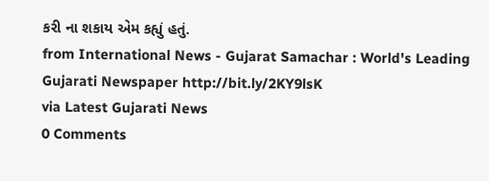કરી ના શકાય એમ કહ્યું હતું.
from International News - Gujarat Samachar : World's Leading Gujarati Newspaper http://bit.ly/2KY9lsK
via Latest Gujarati News
0 Comments